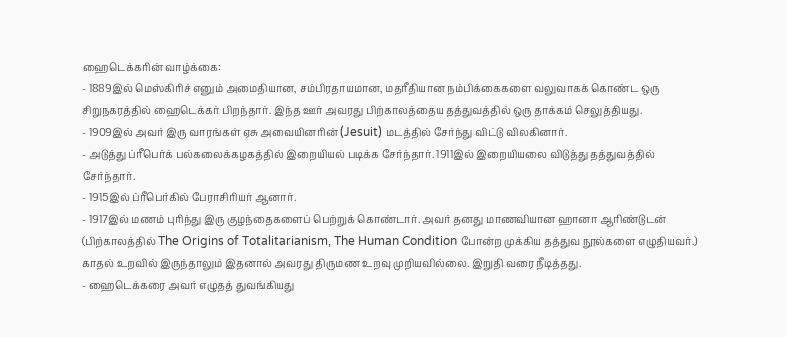ஹைடெக்கரின் வாழ்க்கை:
- 1889இல் மெஸ்கிரிச் எனும் அமைதியான, சம்பிரதாயமான, மதரீதியான நம்பிக்கைகளை வலுவாகக் கொண்ட ஒரு சிறுநகரத்தில் ஹைடெக்கர் பிறந்தார். இந்த ஊர் அவரது பிற்காலத்தைய தத்துவத்தில் ஒரு தாக்கம் செலுத்தியது.
- 1909இல் அவர் இரு வாரங்கள் ஏசு அவையினரின் (Jesuit) மடத்தில் சேர்ந்து விட்டு விலகினார்.
- அடுத்து ப்ரீபெர்க் பல்கலைக்கழகத்தில் இறையியல் படிக்க சேர்ந்தார். 1911இல் இறையியலை விடுத்து தத்துவத்தில் சேர்ந்தார்.
- 1915இல் ப்ரீபெர்கில் பேராசிரியர் ஆனார்.
- 1917இல் மணம் புரிந்து இரு குழந்தைகளைப் பெற்றுக் கொண்டார். அவர் தனது மாணவியான ஹானா ஆரிண்டுடன் (பிற்காலத்தில் The Origins of Totalitarianism, The Human Condition போன்ற முக்கிய தத்துவ நூல்களை எழுதியவர்.) காதல் உறவில் இருந்தாலும் இதனால் அவரது திருமண உறவு முறியவில்லை. இறுதி வரை நீடித்தது.
- ஹைடெக்கரை அவர் எழுதத் துவங்கியது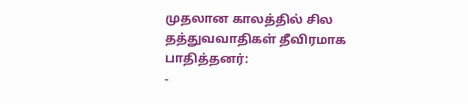முதலான காலத்தில் சில தத்துவவாதிகள் தீவிரமாக பாதித்தனர்:
-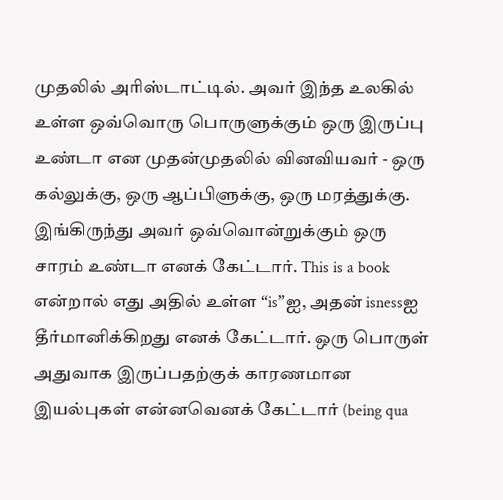முதலில் அரிஸ்டாட்டில். அவர் இந்த உலகில் உள்ள ஒவ்வொரு பொருளுக்கும் ஒரு இருப்பு உண்டா என முதன்முதலில் வினவியவர் - ஒரு கல்லுக்கு, ஒரு ஆப்பிளுக்கு, ஒரு மரத்துக்கு. இங்கிருந்து அவர் ஒவ்வொன்றுக்கும் ஒரு சாரம் உண்டா எனக் கேட்டார். This is a book என்றால் எது அதில் உள்ள “is”ஐ, அதன் isnessஐ தீர்மானிக்கிறது எனக் கேட்டார். ஒரு பொருள் அதுவாக இருப்பதற்குக் காரணமான இயல்புகள் என்னவெனக் கேட்டார் (being qua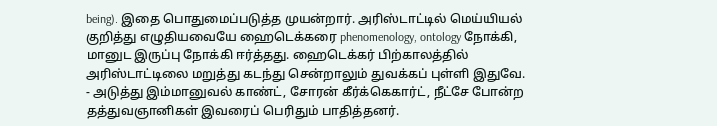being). இதை பொதுமைப்படுத்த முயன்றார். அரிஸ்டாட்டில் மெய்யியல் குறித்து எழுதியவையே ஹைடெக்கரை phenomenology, ontology நோக்கி, மானுட இருப்பு நோக்கி ஈர்த்தது. ஹைடெக்கர் பிற்காலத்தில் அரிஸ்டாட்டிலை மறுத்து கடந்து சென்றாலும் துவக்கப் புள்ளி இதுவே.
- அடுத்து இம்மானுவல் காண்ட், சோரன் கீர்க்கெகார்ட், நீட்சே போன்ற தத்துவஞானிகள் இவரைப் பெரிதும் பாதித்தனர்.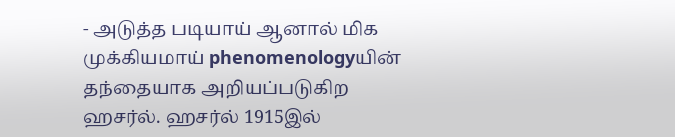- அடுத்த படியாய் ஆனால் மிக முக்கியமாய் phenomenologyயின் தந்தையாக அறியப்படுகிற ஹசர்ல். ஹசர்ல் 1915இல்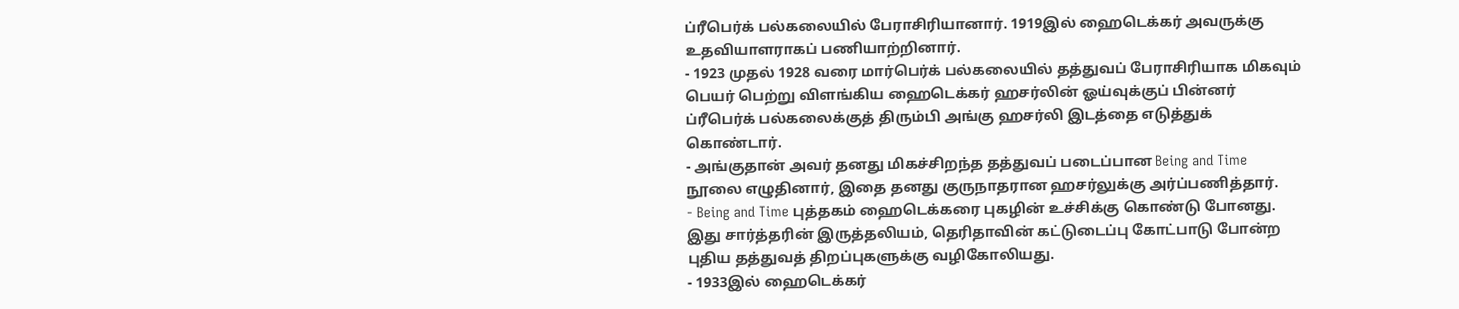ப்ரீபெர்க் பல்கலையில் பேராசிரியானார். 1919இல் ஹைடெக்கர் அவருக்கு உதவியாளராகப் பணியாற்றினார்.
- 1923 முதல் 1928 வரை மார்பெர்க் பல்கலையில் தத்துவப் பேராசிரியாக மிகவும் பெயர் பெற்று விளங்கிய ஹைடெக்கர் ஹசர்லின் ஓய்வுக்குப் பின்னர் ப்ரீபெர்க் பல்கலைக்குத் திரும்பி அங்கு ஹசர்லி இடத்தை எடுத்துக் கொண்டார்.
- அங்குதான் அவர் தனது மிகச்சிறந்த தத்துவப் படைப்பான Being and Time நூலை எழுதினார், இதை தனது குருநாதரான ஹசர்லுக்கு அர்ப்பணித்தார்.
- Being and Time புத்தகம் ஹைடெக்கரை புகழின் உச்சிக்கு கொண்டு போனது. இது சார்த்தரின் இருத்தலியம், தெரிதாவின் கட்டுடைப்பு கோட்பாடு போன்ற புதிய தத்துவத் திறப்புகளுக்கு வழிகோலியது.
- 1933இல் ஹைடெக்கர்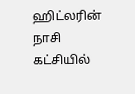ஹிட்லரின் நாசி கட்சியில்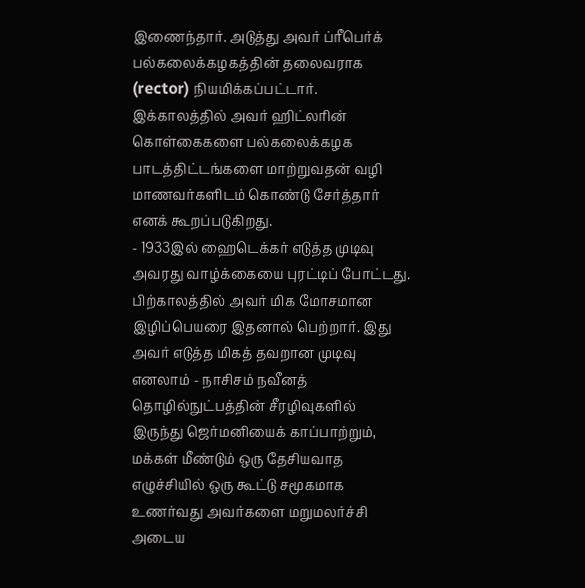இணைந்தார். அடுத்து அவர் ப்ரீபெர்க் பல்கலைக்கழகத்தின் தலைவராக (rector) நியமிக்கப்பட்டார். இக்காலத்தில் அவர் ஹிட்லரின் கொள்கைகளை பல்கலைக்கழக பாடத்திட்டங்களை மாற்றுவதன் வழி மாணவர்களிடம் கொண்டு சேர்த்தார் எனக் கூறப்படுகிறது.
- 1933இல் ஹைடெக்கர் எடுத்த முடிவு அவரது வாழ்க்கையை புரட்டிப் போட்டது. பிற்காலத்தில் அவர் மிக மோசமான இழிப்பெயரை இதனால் பெற்றார். இது அவர் எடுத்த மிகத் தவறான முடிவு எனலாம் - நாசிசம் நவீனத் தொழில்நுட்பத்தின் சீரழிவுகளில் இருந்து ஜெர்மனியைக் காப்பாற்றும், மக்கள் மீண்டும் ஒரு தேசியவாத எழுச்சியில் ஒரு கூட்டு சமூகமாக உணர்வது அவர்களை மறுமலர்ச்சி அடைய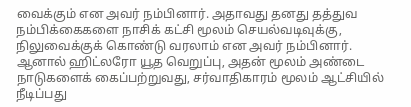வைக்கும் என அவர் நம்பினார். அதாவது தனது தத்துவ நம்பிக்கைகளை நாசிக் கட்சி மூலம் செயல்வடிவுக்கு, நிலுவைக்குக் கொண்டு வரலாம் என அவர் நம்பினார். ஆனால் ஹிட்லரோ யூத வெறுப்பு, அதன் மூலம் அண்டை நாடுகளைக் கைப்பற்றுவது, சர்வாதிகாரம் மூலம் ஆட்சியில் நீடிப்பது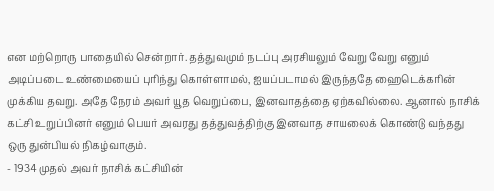என மற்றொரு பாதையில் சென்றார். தத்துவமும் நடப்பு அரசியலும் வேறு வேறு எனும் அடிப்படை உண்மையைப் புரிந்து கொள்ளாமல், ஐயப்படாமல் இருந்ததே ஹைடெக்கரின் முக்கிய தவறு. அதே நேரம் அவர் யூத வெறுப்பை, இனவாதத்தை ஏற்கவில்லை. ஆனால் நாசிக் கட்சி உறுப்பினர் எனும் பெயர் அவரது தத்துவத்திற்கு இனவாத சாயலைக் கொண்டு வந்தது ஒரு துன்பியல் நிகழ்வாகும்.
- 1934 முதல் அவர் நாசிக் கட்சியின்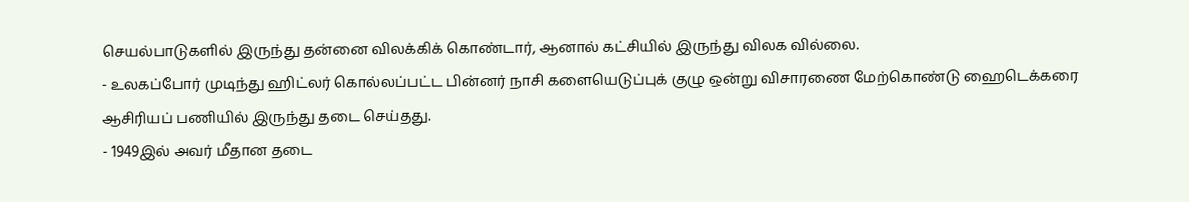செயல்பாடுகளில் இருந்து தன்னை விலக்கிக் கொண்டார், ஆனால் கட்சியில் இருந்து விலக வில்லை.
- உலகப்போர் முடிந்து ஹிட்லர் கொல்லப்பட்ட பின்னர் நாசி களையெடுப்புக் குழு ஒன்று விசாரணை மேற்கொண்டு ஹைடெக்கரை ஆசிரியப் பணியில் இருந்து தடை செய்தது.
- 1949இல் அவர் மீதான தடை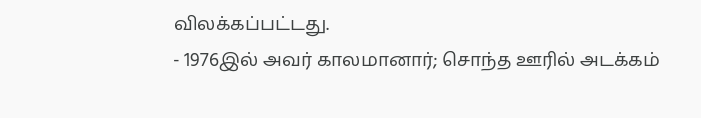விலக்கப்பட்டது.
- 1976இல் அவர் காலமானார்; சொந்த ஊரில் அடக்கம்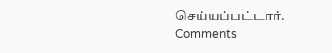செய்யப்பட்டார்.
Comments